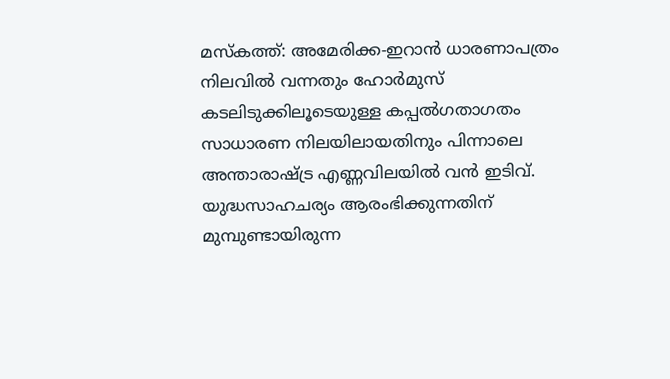മസ്കത്ത്: അമേരിക്ക-ഇറാൻ ധാരണാപത്രം നിലവിൽ വന്നതും ഹോർമുസ് കടലിടുക്കിലൂടെയുള്ള കപ്പൽഗതാഗതം സാധാരണ നിലയിലായതിനും പിന്നാലെ അന്താരാഷ്ട്ര എണ്ണവിലയിൽ വൻ ഇടിവ്. യുദ്ധസാഹചര്യം ആരംഭിക്കുന്നതിന് മുമ്പുണ്ടായിരുന്ന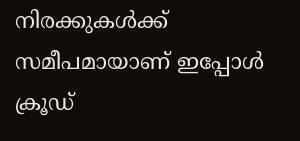നിരക്കുകൾക്ക് സമീപമായാണ് ഇപ്പോൾ ക്രൂഡ്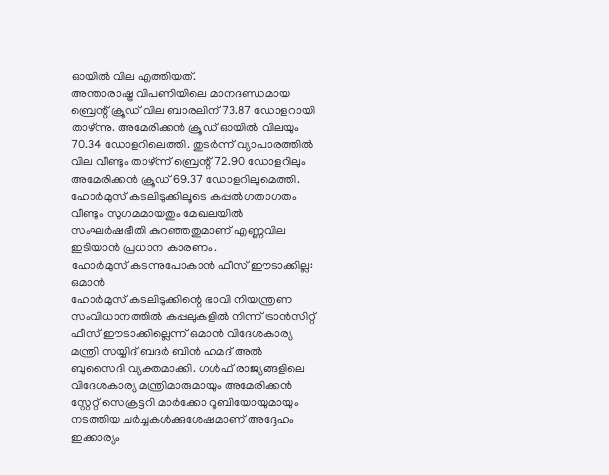ഓയിൽ വില എത്തിയത്.
അന്താരാഷ്ട്ര വിപണിയിലെ മാനദണ്ഡമായ ബ്രെന്റ് ക്രൂഡ് വില ബാരലിന് 73.87 ഡോളറായി താഴ്ന്നു. അമേരിക്കൻ ക്രൂഡ് ഓയിൽ വിലയും 70.34 ഡോളറിലെത്തി. തുടർന്ന് വ്യാപാരത്തിൽ വില വീണ്ടും താഴ്ന്ന് ബ്രെന്റ് 72.90 ഡോളറിലും അമേരിക്കൻ ക്രൂഡ് 69.37 ഡോളറിലുമെത്തി.
ഹോർമുസ് കടലിടുക്കിലൂടെ കപ്പൽഗതാഗതം വീണ്ടും സുഗമമായതും മേഖലയിൽ സംഘർഷഭീതി കുറഞ്ഞതുമാണ് എണ്ണവില ഇടിയാൻ പ്രധാന കാരണം.
ഹോർമുസ് കടന്നുപോകാൻ ഫീസ് ഈടാക്കില്ല: ഒമാൻ
ഹോർമുസ് കടലിടുക്കിന്റെ ഭാവി നിയന്ത്രണ സംവിധാനത്തിൽ കപ്പലുകളിൽ നിന്ന് ട്രാൻസിറ്റ് ഫീസ് ഈടാക്കില്ലെന്ന് ഒമാൻ വിദേശകാര്യ മന്ത്രി സയ്യിദ് ബദർ ബിൻ ഹമദ് അൽ ബുസൈദി വ്യക്തമാക്കി. ഗൾഫ് രാജ്യങ്ങളിലെ വിദേശകാര്യ മന്ത്രിമാരുമായും അമേരിക്കൻ സ്റ്റേറ്റ് സെക്രട്ടറി മാർക്കോ റൂബിയോയുമായും നടത്തിയ ചർച്ചകൾക്കുശേഷമാണ് അദ്ദേഹം ഇക്കാര്യം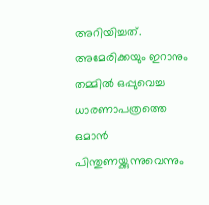അറിയിച്ചത്.
അമേരിക്കയും ഇറാനും തമ്മിൽ ഒപ്പുവെച്ച ധാരണാപത്രത്തെ ഒമാൻ പിന്തുണയ്ക്കുന്നുവെന്നും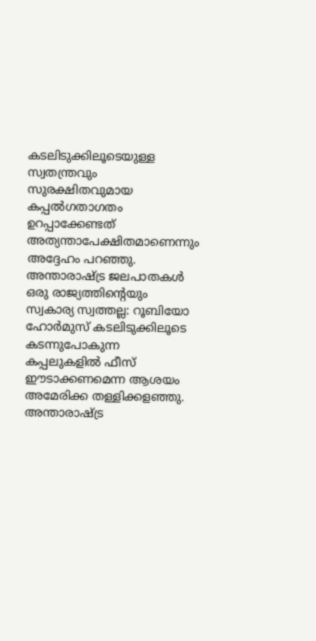കടലിടുക്കിലൂടെയുള്ള സ്വതന്ത്രവും സുരക്ഷിതവുമായ കപ്പൽഗതാഗതം ഉറപ്പാക്കേണ്ടത് അത്യന്താപേക്ഷിതമാണെന്നും അദ്ദേഹം പറഞ്ഞു.
അന്താരാഷ്ട്ര ജലപാതകൾ ഒരു രാജ്യത്തിന്റെയും സ്വകാര്യ സ്വത്തല്ല: റൂബിയോ
ഹോർമുസ് കടലിടുക്കിലൂടെ കടന്നുപോകുന്ന കപ്പലുകളിൽ ഫീസ് ഈടാക്കണമെന്ന ആശയം അമേരിക്ക തള്ളിക്കളഞ്ഞു. അന്താരാഷ്ട്ര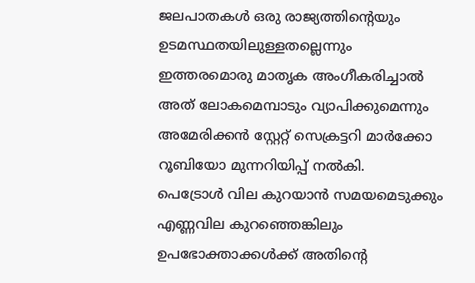ജലപാതകൾ ഒരു രാജ്യത്തിന്റെയും ഉടമസ്ഥതയിലുള്ളതല്ലെന്നും ഇത്തരമൊരു മാതൃക അംഗീകരിച്ചാൽ അത് ലോകമെമ്പാടും വ്യാപിക്കുമെന്നും അമേരിക്കൻ സ്റ്റേറ്റ് സെക്രട്ടറി മാർക്കോ റൂബിയോ മുന്നറിയിപ്പ് നൽകി.
പെട്രോൾ വില കുറയാൻ സമയമെടുക്കും
എണ്ണവില കുറഞ്ഞെങ്കിലും ഉപഭോക്താക്കൾക്ക് അതിന്റെ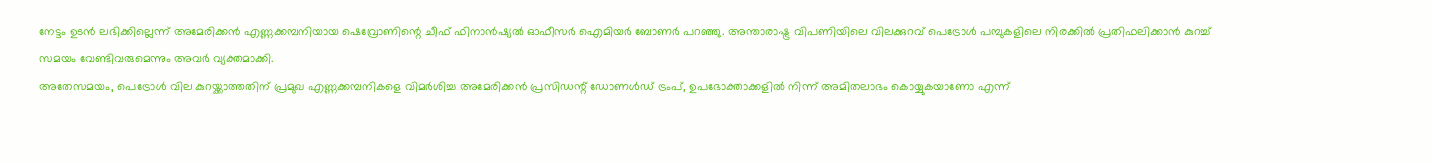നേട്ടം ഉടൻ ലഭിക്കില്ലെന്ന് അമേരിക്കൻ എണ്ണക്കമ്പനിയായ ഷെവ്രോണിന്റെ ചീഫ് ഫിനാൻഷ്യൽ ഓഫീസർ ഐമിയർ ബോണർ പറഞ്ഞു. അന്താരാഷ്ട്ര വിപണിയിലെ വിലക്കുറവ് പെട്രോൾ പമ്പുകളിലെ നിരക്കിൽ പ്രതിഫലിക്കാൻ കുറച്ച് സമയം വേണ്ടിവരുമെന്നും അവർ വ്യക്തമാക്കി.
അതേസമയം, പെട്രോൾ വില കുറയ്ക്കാത്തതിന് പ്രമുഖ എണ്ണക്കമ്പനികളെ വിമർശിച്ച അമേരിക്കൻ പ്രസിഡന്റ് ഡോണൾഡ് ട്രംപ്, ഉപഭോക്താക്കളിൽ നിന്ന് അമിതലാഭം കൊയ്യുകയാണോ എന്ന്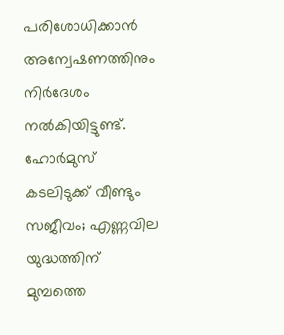പരിശോധിക്കാൻ അന്വേഷണത്തിനും നിർദേശം നൽകിയിട്ടുണ്ട്.
ഹോർമുസ് കടലിടുക്ക് വീണ്ടും സജീവം; എണ്ണവില യുദ്ധത്തിന് മുമ്പത്തെ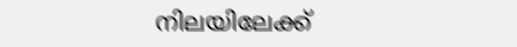നിലയിലേക്ക്